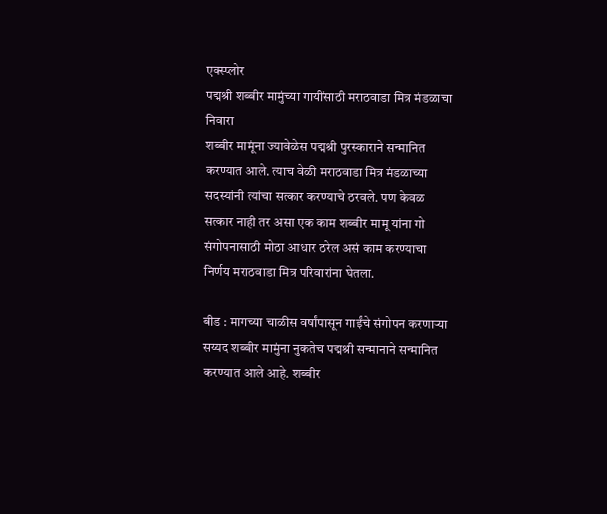एक्स्प्लोर
पद्मश्री शब्बीर मामुंच्या गायींसाठी मराठवाडा मित्र मंडळाचा निवारा
शब्बीर मामूंना ज्यावेळेस पद्मश्री पुरस्काराने सन्मानित करण्यात आले. त्याच वेळी मराठवाडा मित्र मंडळाच्या सदस्यांनी त्यांचा सत्कार करण्याचे ठरवले. पण केवळ सत्कार नाही तर असा एक काम शब्बीर मामू यांना गो संगोपनासाठी मोठा आधार ठरेल असं काम करण्याचा निर्णय मराठवाडा मित्र परिवारांना घेतला.

बीड : मागच्या चाळीस वर्षांपासून गाईंचे संगोपन करणाऱ्या सय्यद शब्बीर मामुंना नुकतेच पद्मश्री सन्मानाने सन्मानित करण्यात आले आहे. शब्बीर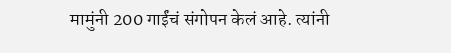मामुंनी 200 गाईंचं संगोपन केलं आहे. त्यांनी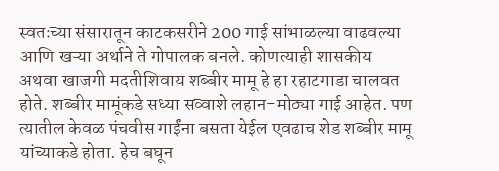स्वतःच्या संसारातून काटकसरीने 200 गाई सांभाळल्या वाढवल्या आणि खऱ्या अर्थाने ते गोपालक बनले. कोणत्याही शासकीय अथवा खाजगी मदतीशिवाय शब्बीर मामू हे हा रहाटगाडा चालवत होते. शब्बीर मामूंकडे सध्या सव्वाशे लहान-मोठ्या गाई आहेत. पण त्यातील केवळ पंचवीस गाईंना बसता येईल एवढाच शेड शब्बीर मामू यांच्याकडे होता. हेच बघून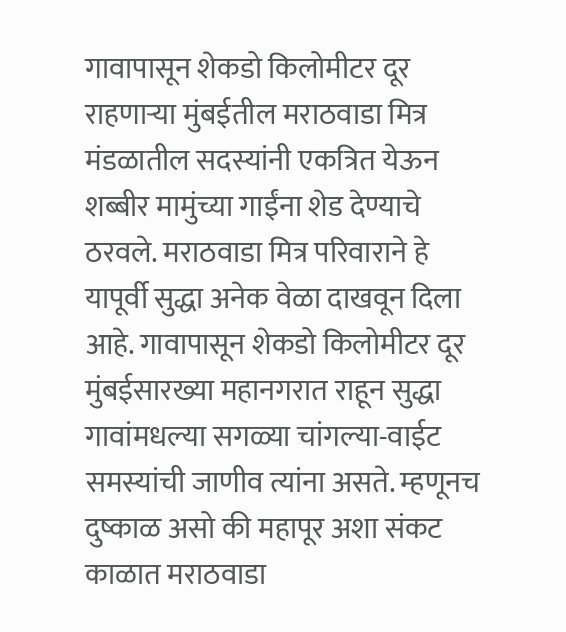गावापासून शेकडो किलोमीटर दूर राहणाऱ्या मुंबईतील मराठवाडा मित्र मंडळातील सदस्यांनी एकत्रित येऊन शब्बीर मामुंच्या गाईंना शेड देण्याचे ठरवले. मराठवाडा मित्र परिवाराने हे यापूर्वी सुद्धा अनेक वेळा दाखवून दिला आहे. गावापासून शेकडो किलोमीटर दूर मुंबईसारख्या महानगरात राहून सुद्धा गावांमधल्या सगळ्या चांगल्या-वाईट समस्यांची जाणीव त्यांना असते. म्हणूनच दुष्काळ असो की महापूर अशा संकट काळात मराठवाडा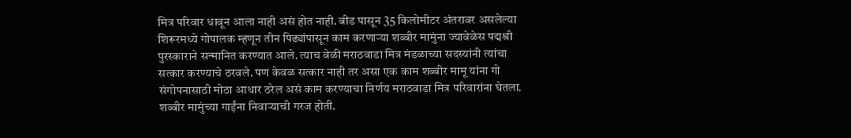मित्र परिवार धावून आला नाही असं होत नाही. बीड पासून 35 किलोमीटर अंतरावर असलेल्या शिरूरमध्ये गोपालक म्हणून तीन पिढ्यांपासून काम करणाऱ्या शब्बीर मामुंना ज्यावेळेस पद्मश्री पुरस्काराने सन्मानित करण्यात आले. त्याच वेळी मराठवाडा मित्र मंडळाच्या सदस्यांनी त्यांचा सत्कार करण्याचे ठरवले. पण केवळ सत्कार नाही तर असा एक काम शब्बीर मामू यांना गो संगोपनासाठी मोठा आधार ठरेल असं काम करण्याचा निर्णय मराठवाडा मित्र परिवारांना घेतला. शब्बीर मामुंच्या गाईंना निवाऱ्याची गरज होती.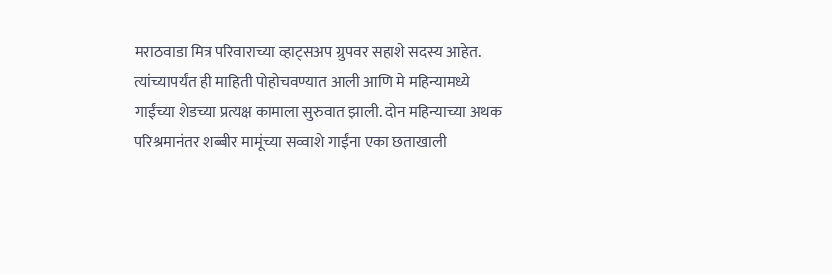मराठवाडा मित्र परिवाराच्या व्हाट्सअप ग्रुपवर सहाशे सदस्य आहेत. त्यांच्यापर्यंत ही माहिती पोहोचवण्यात आली आणि मे महिन्यामध्ये गाईंच्या शेडच्या प्रत्यक्ष कामाला सुरुवात झाली. दोन महिन्याच्या अथक परिश्रमानंतर शब्बीर मामूंच्या सव्वाशे गाईंना एका छताखाली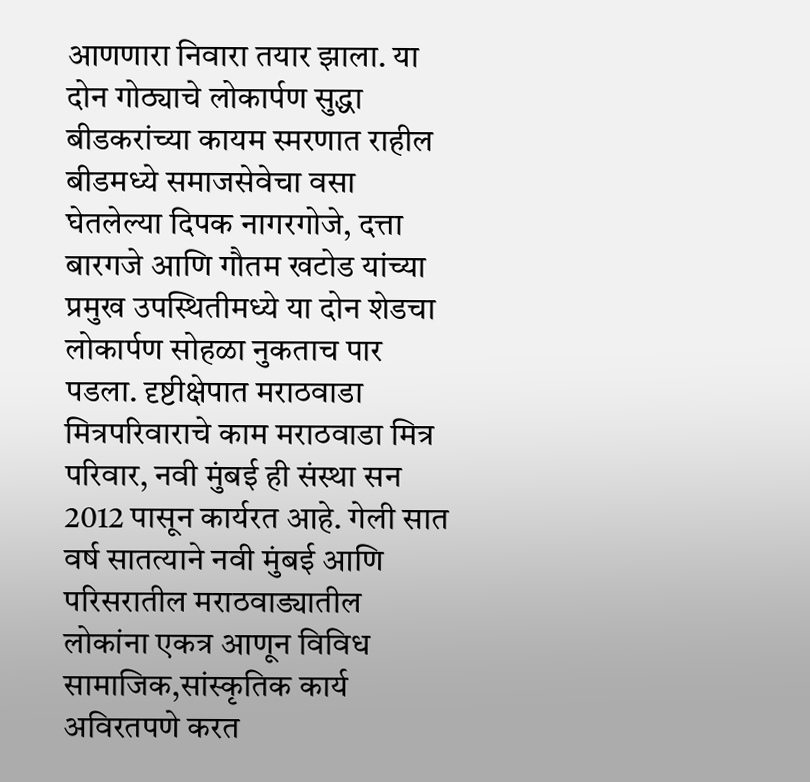आणणारा निवारा तयार झाला. या दोन गोठ्याचे लोकार्पण सुद्धा बीडकरांच्या कायम स्मरणात राहील बीडमध्ये समाजसेवेचा वसा घेतलेल्या दिपक नागरगोजे, दत्ता बारगजे आणि गौतम खटोड यांच्या प्रमुख उपस्थितीमध्ये या दोन शेडचा लोकार्पण सोहळा नुकताच पार पडला. दृष्टीक्षेपात मराठवाडा मित्रपरिवाराचे काम मराठवाडा मित्र परिवार, नवी मुंबई ही संस्था सन 2012 पासून कार्यरत आहे. गेली सात वर्ष सातत्याने नवी मुंबई आणि परिसरातील मराठवाड्यातील लोकांना एकत्र आणून विविध सामाजिक,सांस्कृतिक कार्य अविरतपणे करत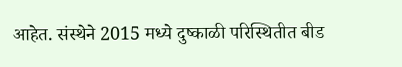आहेत. संस्थेने 2015 मध्ये दुष्काळी परिस्थितीत बीड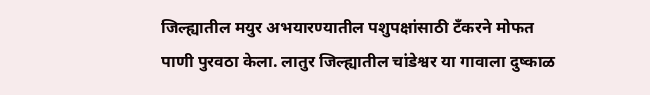जिल्ह्यातील मयुर अभयारण्यातील पशुपक्षांसाठी टँकरने मोफत पाणी पुरवठा केला. लातुर जिल्ह्यातील चांडेश्वर या गावाला दुष्काळ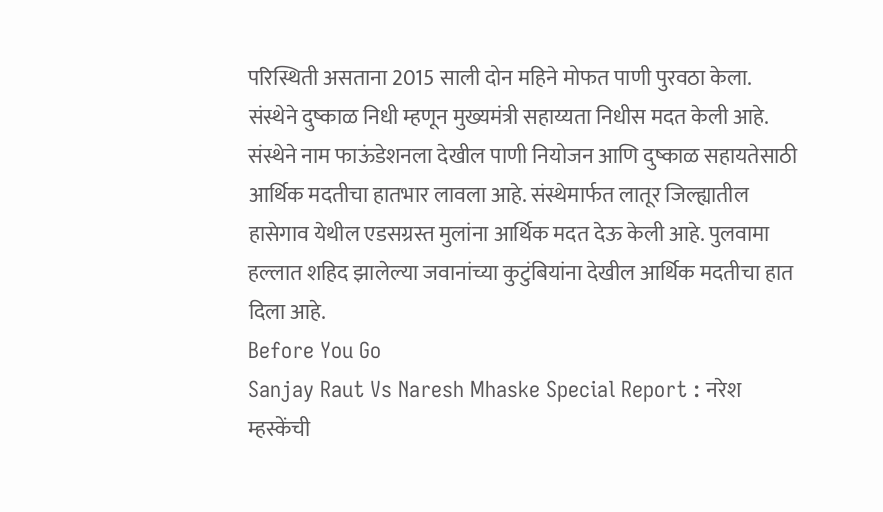परिस्थिती असताना 2015 साली दोन महिने मोफत पाणी पुरवठा केला. संस्थेने दुष्काळ निधी म्हणून मुख्यमंत्री सहाय्यता निधीस मदत केली आहे. संस्थेने नाम फाऊंडेशनला देखील पाणी नियोजन आणि दुष्काळ सहायतेसाठी आर्थिक मदतीचा हातभार लावला आहे. संस्थेमार्फत लातूर जिल्ह्यातील हासेगाव येथील एडसग्रस्त मुलांना आर्थिक मदत देऊ केली आहे. पुलवामा हल्लात शहिद झालेल्या जवानांच्या कुटुंबियांना देखील आर्थिक मदतीचा हात दिला आहे.
Before You Go
Sanjay Raut Vs Naresh Mhaske Special Report : नरेश म्हस्केंची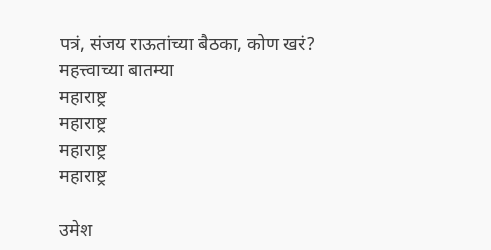पत्रं, संजय राऊतांच्या बैठका, कोण खरं?
महत्त्वाच्या बातम्या
महाराष्ट्र
महाराष्ट्र
महाराष्ट्र
महाराष्ट्र

उमेश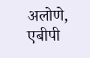अलोणे, एबीपी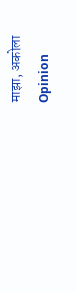माझा, अकोला
Opinion